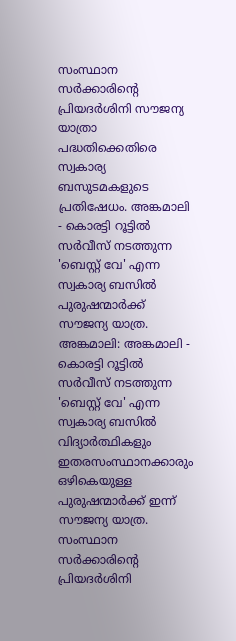സംസ്ഥാന സർക്കാരിൻ്റെ പ്രിയദർശിനി സൗജന്യ യാത്രാ പദ്ധതിക്കെതിരെ സ്വകാര്യ ബസുടമകളുടെ പ്രതിഷേധം. അങ്കമാലി - കൊരട്ടി റൂട്ടിൽ സർവീസ് നടത്തുന്ന 'ബെസ്റ്റ് വേ' എന്ന സ്വകാര്യ ബസിൽ പുരുഷന്മാർക്ക് സൗജന്യ യാത്ര.
അങ്കമാലി: അങ്കമാലി - കൊരട്ടി റൂട്ടിൽ സർവീസ് നടത്തുന്ന 'ബെസ്റ്റ് വേ' എന്ന സ്വകാര്യ ബസിൽ വിദ്യാർത്ഥികളും ഇതരസംസ്ഥാനക്കാരും ഒഴികെയുള്ള പുരുഷന്മാർക്ക് ഇന്ന് സൗജന്യ യാത്ര. സംസ്ഥാന സർക്കാരിൻ്റെ പ്രിയദർശിനി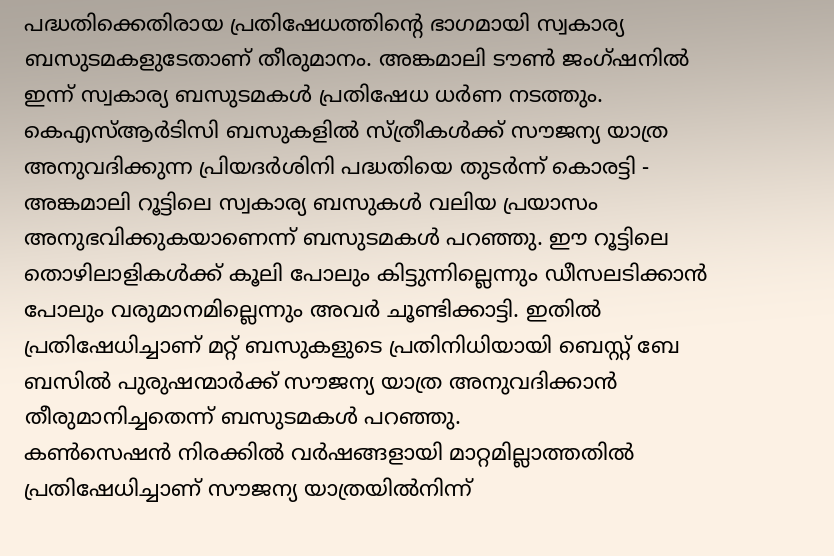പദ്ധതിക്കെതിരായ പ്രതിഷേധത്തിൻ്റെ ഭാഗമായി സ്വകാര്യ ബസുടമകളുടേതാണ് തീരുമാനം. അങ്കമാലി ടൗൺ ജംഗ്ഷനിൽ ഇന്ന് സ്വകാര്യ ബസുടമകൾ പ്രതിഷേധ ധർണ നടത്തും.
കെഎസ്ആർടിസി ബസുകളിൽ സ്ത്രീകൾക്ക് സൗജന്യ യാത്ര അനുവദിക്കുന്ന പ്രിയദർശിനി പദ്ധതിയെ തുടർന്ന് കൊരട്ടി - അങ്കമാലി റൂട്ടിലെ സ്വകാര്യ ബസുകൾ വലിയ പ്രയാസം അനുഭവിക്കുകയാണെന്ന് ബസുടമകൾ പറഞ്ഞു. ഈ റൂട്ടിലെ തൊഴിലാളികൾക്ക് കൂലി പോലും കിട്ടുന്നില്ലെന്നും ഡീസലടിക്കാൻ പോലും വരുമാനമില്ലെന്നും അവർ ചൂണ്ടിക്കാട്ടി. ഇതിൽ പ്രതിഷേധിച്ചാണ് മറ്റ് ബസുകളുടെ പ്രതിനിധിയായി ബെസ്റ്റ് ബേ ബസിൽ പുരുഷന്മാർക്ക് സൗജന്യ യാത്ര അനുവദിക്കാൻ തീരുമാനിച്ചതെന്ന് ബസുടമകൾ പറഞ്ഞു.
കൺസെഷൻ നിരക്കിൽ വർഷങ്ങളായി മാറ്റമില്ലാത്തതിൽ പ്രതിഷേധിച്ചാണ് സൗജന്യ യാത്രയിൽനിന്ന്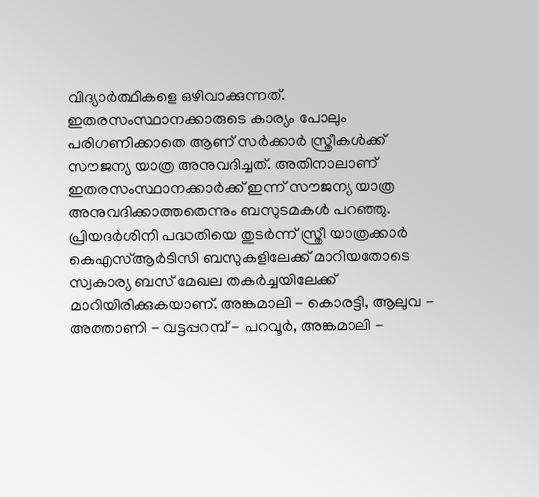വിദ്യാർത്ഥികളെ ഒഴിവാക്കുന്നത്. ഇതരസംസ്ഥാനക്കാരുടെ കാര്യം പോലും പരിഗണിക്കാതെ ആണ് സർക്കാർ സ്ത്രീകൾക്ക് സൗജന്യ യാത്ര അനുവദിച്ചത്. അതിനാലാണ് ഇതരസംസ്ഥാനക്കാർക്ക് ഇന്ന് സൗജന്യ യാത്ര അനുവദിക്കാത്തതെന്നും ബസുടമകൾ പറഞ്ഞു.
പ്രിയദർശിനി പദ്ധതിയെ തുടർന്ന് സ്ത്രീ യാത്രക്കാർ കെഎസ്ആർടിസി ബസുകളിലേക്ക് മാറിയതോടെ സ്വകാര്യ ബസ് മേഖല തകർച്ചയിലേക്ക് മാറിയിരിക്കുകയാണ്. അങ്കമാലി - കൊരട്ടി, ആലുവ - അത്താണി - വട്ടപ്പറമ്പ് - പറവൂർ, അങ്കമാലി -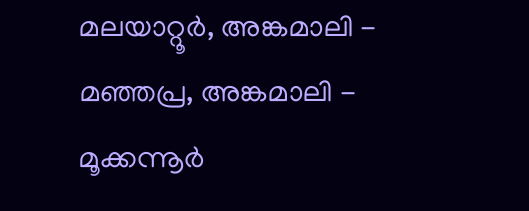മലയാറ്റൂർ, അങ്കമാലി - മഞ്ഞപ്ര, അങ്കമാലി - മൂക്കന്നൂർ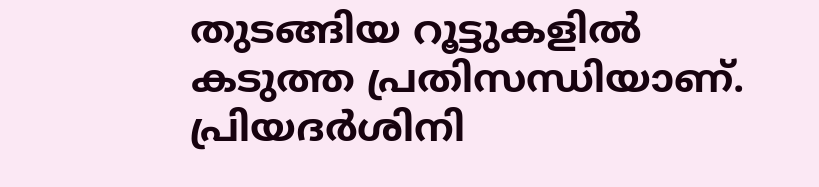തുടങ്ങിയ റൂട്ടുകളിൽ കടുത്ത പ്രതിസന്ധിയാണ്. പ്രിയദർശിനി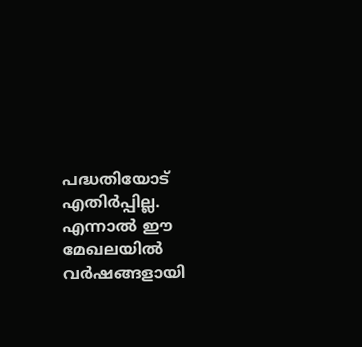പദ്ധതിയോട് എതിർപ്പില്ല. എന്നാൽ ഈ മേഖലയിൽ വർഷങ്ങളായി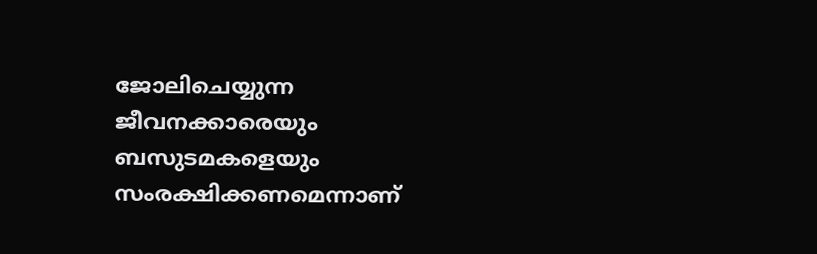ജോലിചെയ്യുന്ന ജീവനക്കാരെയും ബസുടമകളെയും സംരക്ഷിക്കണമെന്നാണ്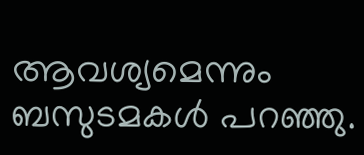ആവശ്യമെന്നും ബസുടമകൾ പറഞ്ഞു.